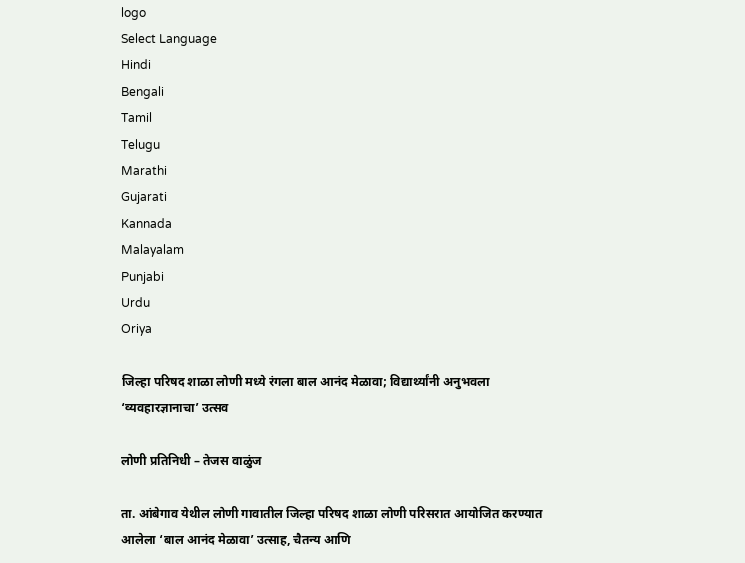logo
Select Language
Hindi
Bengali
Tamil
Telugu
Marathi
Gujarati
Kannada
Malayalam
Punjabi
Urdu
Oriya

जिल्हा परिषद शाळा लोणी मध्ये रंगला बाल आनंद मेळावा; विद्यार्थ्यांनी अनुभवला ‘व्यवहारज्ञानाचा’ उत्सव

लोणी प्रतिनिधी – तेजस वाळुंज

ता. आंबेगाव येथील लोणी गावातील जिल्हा परिषद शाळा लोणी परिसरात आयोजित करण्यात आलेला ‘बाल आनंद मेळावा’ उत्साह, चैतन्य आणि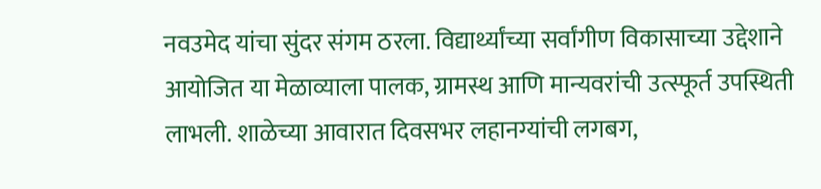नवउमेद यांचा सुंदर संगम ठरला. विद्यार्थ्यांच्या सर्वांगीण विकासाच्या उद्देशाने आयोजित या मेळाव्याला पालक, ग्रामस्थ आणि मान्यवरांची उत्स्फूर्त उपस्थिती लाभली. शाळेच्या आवारात दिवसभर लहानग्यांची लगबग,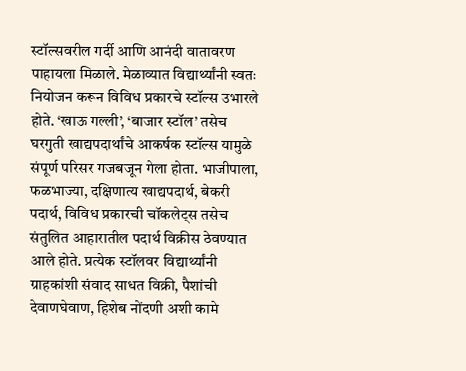स्टॉल्सवरील गर्दी आणि आनंदी वातावरण पाहायला मिळाले. मेळाव्यात विद्यार्थ्यांनी स्वतः नियोजन करून विविध प्रकारचे स्टॉल्स उभारले होते. ‘खाऊ गल्ली’, ‘बाजार स्टॉल’ तसेच घरगुती खाद्यपदार्थांचे आकर्षक स्टॉल्स यामुळे संपूर्ण परिसर गजबजून गेला होता. भाजीपाला, फळभाज्या, दक्षिणात्य खाद्यपदार्थ, बेकरी पदार्थ, विविध प्रकारची चॉकलेट्स तसेच संतुलित आहारातील पदार्थ विक्रीस ठेवण्यात आले होते. प्रत्येक स्टॉलवर विद्यार्थ्यांनी ग्राहकांशी संवाद साधत विक्री, पैशांची देवाणघेवाण, हिशेब नोंदणी अशी कामे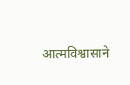आत्मविश्वासाने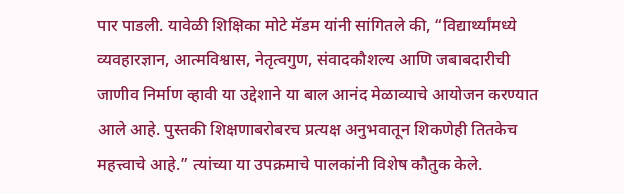पार पाडली. यावेळी शिक्षिका मोटे मॅडम यांनी सांगितले की, “विद्यार्थ्यांमध्ये व्यवहारज्ञान, आत्मविश्वास, नेतृत्वगुण, संवादकौशल्य आणि जबाबदारीची जाणीव निर्माण व्हावी या उद्देशाने या बाल आनंद मेळाव्याचे आयोजन करण्यात आले आहे. पुस्तकी शिक्षणाबरोबरच प्रत्यक्ष अनुभवातून शिकणेही तितकेच महत्त्वाचे आहे.” त्यांच्या या उपक्रमाचे पालकांनी विशेष कौतुक केले.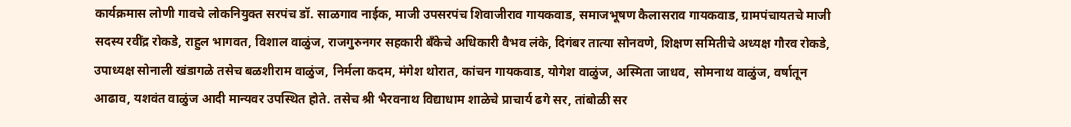कार्यक्रमास लोणी गावचे लोकनियुक्त सरपंच डॉ. साळगाव नाईक, माजी उपसरपंच शिवाजीराव गायकवाड, समाजभूषण कैलासराव गायकवाड, ग्रामपंचायतचे माजी सदस्य रवींद्र रोकडे, राहुल भागवत, विशाल वाळुंज, राजगुरुनगर सहकारी बँकेचे अधिकारी वैभव लंके, दिगंबर तात्या सोनवणे, शिक्षण समितीचे अध्यक्ष गौरव रोकडे, उपाध्यक्ष सोनाली खंडागळे तसेच बळशीराम वाळुंज, निर्मला कदम, मंगेश थोरात, कांचन गायकवाड, योगेश वाळुंज, अस्मिता जाधव, सोमनाथ वाळुंज, वर्षातून आढाव, यशवंत वाळुंज आदी मान्यवर उपस्थित होते. तसेच श्री भैरवनाथ विद्याधाम शाळेचे प्राचार्य ढगे सर, तांबोळी सर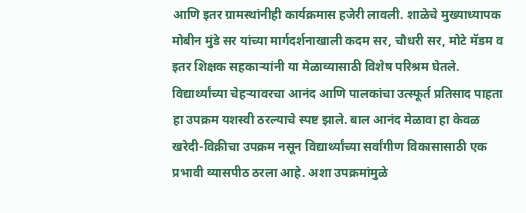आणि इतर ग्रामस्थांनीही कार्यक्रमास हजेरी लावली. शाळेचे मुख्याध्यापक मोबीन मुंडे सर यांच्या मार्गदर्शनाखाली कदम सर, चौधरी सर, मोटे मॅडम व इतर शिक्षक सहकाऱ्यांनी या मेळाव्यासाठी विशेष परिश्रम घेतले. विद्यार्थ्यांच्या चेहऱ्यावरचा आनंद आणि पालकांचा उत्स्फूर्त प्रतिसाद पाहता हा उपक्रम यशस्वी ठरल्याचे स्पष्ट झाले. बाल आनंद मेळावा हा केवळ खरेदी-विक्रीचा उपक्रम नसून विद्यार्थ्यांच्या सर्वांगीण विकासासाठी एक प्रभावी व्यासपीठ ठरला आहे. अशा उपक्रमांमुळे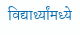विद्यार्थ्यांमध्ये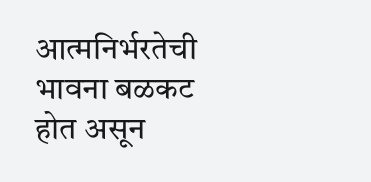आत्मनिर्भरतेची भावना बळकट होत असून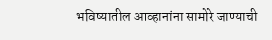भविष्यातील आव्हानांना सामोरे जाण्याची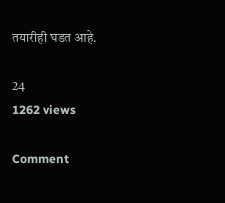तयारीही घडत आहे.

24
1262 views

Comment